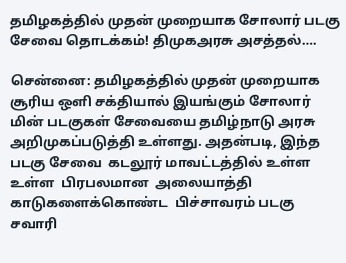தமிழகத்தில் முதன் முறையாக சோலார் படகு சேவை தொடக்கம்! திமுகஅரசு அசத்தல்….

சென்னை: தமிழகத்தில் முதன் முறையாக சூரிய ஒளி சக்தியால் இயங்கும் சோலார் மின் படகுகள் சேவையை தமிழ்நாடு அரசு அறிமுகப்படுத்தி உள்ளது. அதன்படி, இந்த படகு சேவை  கடலூர் மாவட்டத்தில் உள்ள உள்ள  பிரபலமான  அலையாத்தி காடுகளைக்கொண்ட  பிச்சாவரம் படகு சவாரி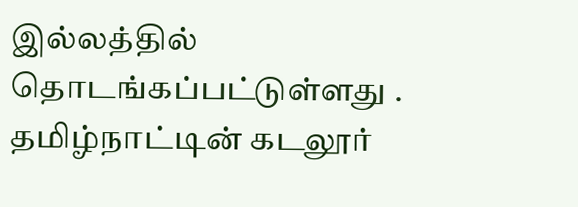இல்லத்தில் தொடங்கப்பட்டுள்ளது . தமிழ்நாட்டின் கடலூர்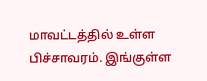மாவட்டத்தில் உள்ள பிச்சாவரம். இங்குள்ள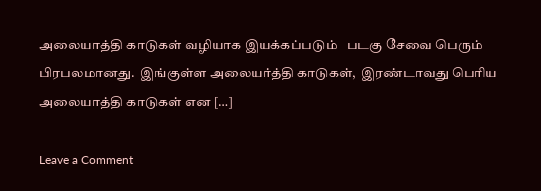அலையாத்தி காடுகள் வழியாக இயக்கப்படும்   படகு சேவை பெரும் பிரபலமானது.  இங்குள்ள அலையர்த்தி காடுகள்,  இரண்டாவது பெரிய அலையாத்தி காடுகள் என […]

Leave a Comment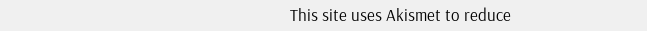This site uses Akismet to reduce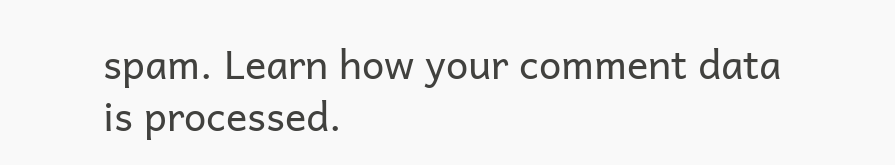spam. Learn how your comment data is processed.